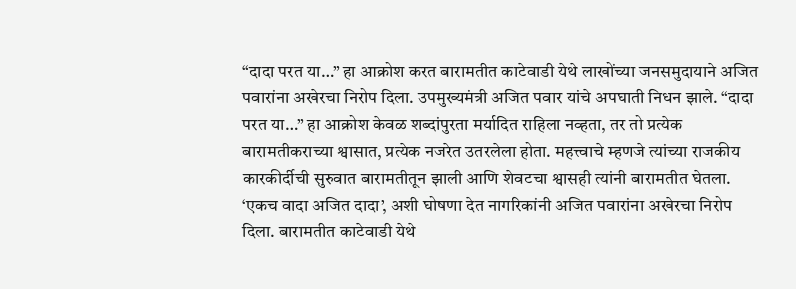“दादा परत या…” हा आक्रोश करत बारामतीत काटेवाडी येथे लाखोंच्या जनसमुदायाने अजित पवारांना अखेरचा निरोप दिला. उपमुख्यमंत्री अजित पवार यांचे अपघाती निधन झाले. “दादा परत या…” हा आक्रोश केवळ शब्दांपुरता मर्यादित राहिला नव्हता, तर तो प्रत्येक बारामतीकराच्या श्वासात, प्रत्येक नजरेत उतरलेला होता. महत्त्वाचे म्हणजे त्यांच्या राजकीय कारकीर्दीची सुरुवात बारामतीतून झाली आणि शेवटचा श्वासही त्यांनी बारामतीत घेतला. ‘एकच वादा अजित दादा’, अशी घोषणा देत नागरिकांनी अजित पवारांना अखेरचा निरोप दिला. बारामतीत काटेवाडी येथे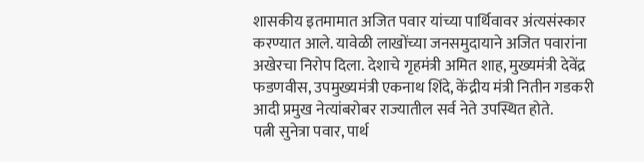शासकीय इतमामात अजित पवार यांच्या पार्थिवावर अंत्यसंस्कार करण्यात आले. यावेळी लाखोंच्या जनसमुदायाने अजित पवारांना अखेरचा निरोप दिला. देशाचे गृहमंत्री अमित शाह, मुख्यमंत्री देवेंद्र फडणवीस, उपमुख्यमंत्री एकनाथ शिंदे, केंद्रीय मंत्री नितीन गडकरी आदी प्रमुख नेत्यांबरोबर राज्यातील सर्व नेते उपस्थित होते.
पत्नी सुनेत्रा पवार, पार्थ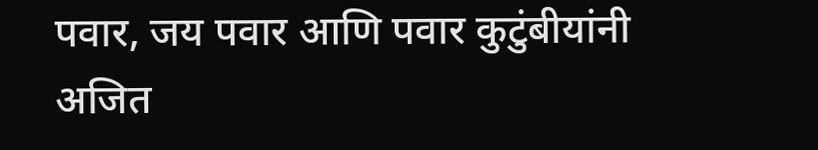पवार, जय पवार आणि पवार कुटुंबीयांनी अजित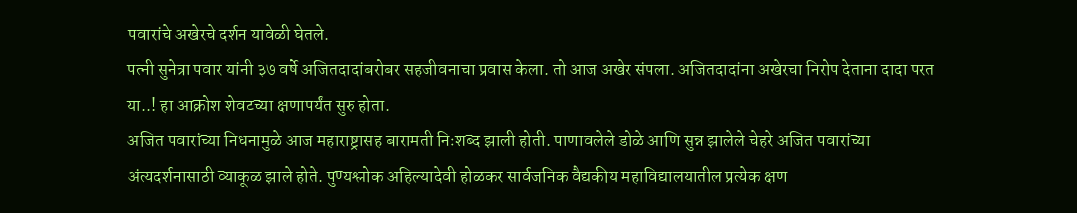पवारांचे अखेरचे दर्शन यावेळी घेतले.
पत्नी सुनेत्रा पवार यांनी ३७ वर्षे अजितदादांबरोबर सहजीवनाचा प्रवास केला. तो आज अखेर संपला. अजितदादांना अखेरचा निरोप देताना दादा परत या..! हा आक्रोश शेवटच्या क्षणापर्यंत सुरु होता.
अजित पवारांच्या निधनामुळे आज महाराष्ट्रासह बारामती निःशब्द झाली होती. पाणावलेले डोळे आणि सुन्न झालेले चेहरे अजित पवारांच्या अंत्यदर्शनासाठी व्याकूळ झाले होते. पुण्यश्लोक अहिल्यादेवी होळकर सार्वजनिक वैद्यकीय महाविद्यालयातील प्रत्येक क्षण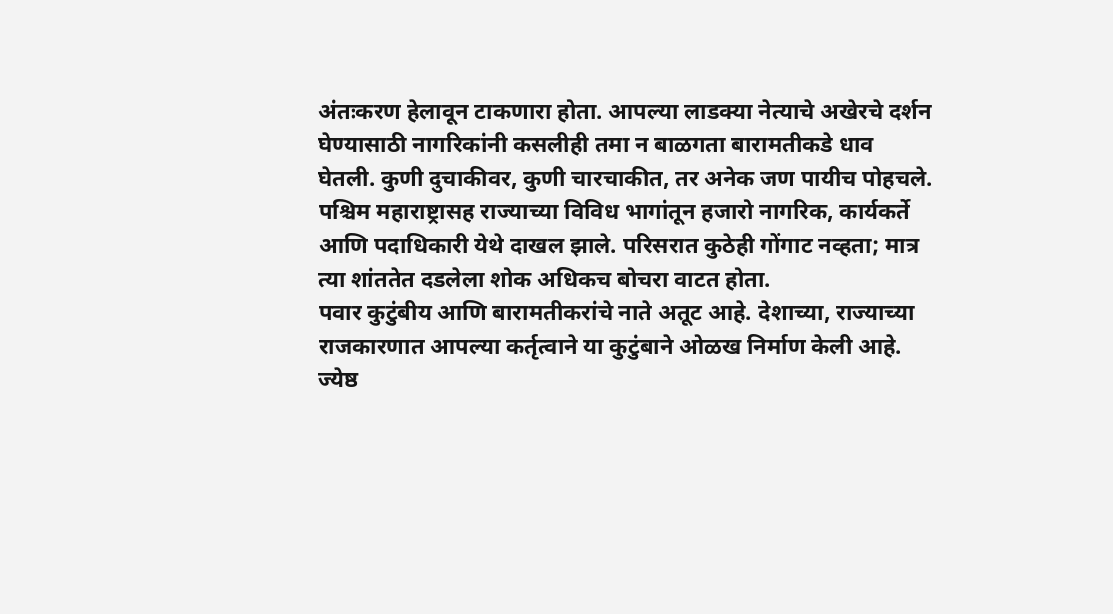अंतःकरण हेलावून टाकणारा होता. आपल्या लाडक्या नेत्याचे अखेरचे दर्शन घेण्यासाठी नागरिकांनी कसलीही तमा न बाळगता बारामतीकडे धाव घेतली. कुणी दुचाकीवर, कुणी चारचाकीत, तर अनेक जण पायीच पोहचले. पश्चिम महाराष्ट्रासह राज्याच्या विविध भागांतून हजारो नागरिक, कार्यकर्ते आणि पदाधिकारी येथे दाखल झाले. परिसरात कुठेही गोंगाट नव्हता; मात्र त्या शांततेत दडलेला शोक अधिकच बोचरा वाटत होता.
पवार कुटुंबीय आणि बारामतीकरांचे नाते अतूट आहे. देशाच्या, राज्याच्या राजकारणात आपल्या कर्तृत्वाने या कुटुंबाने ओळख निर्माण केली आहे. ज्येष्ठ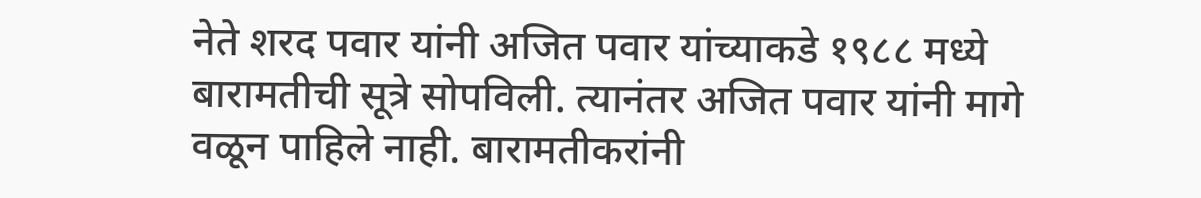नेते शरद पवार यांनी अजित पवार यांच्याकडे १९८८ मध्ये बारामतीची सूत्रे सोपविली. त्यानंतर अजित पवार यांनी मागे वळून पाहिले नाही. बारामतीकरांनी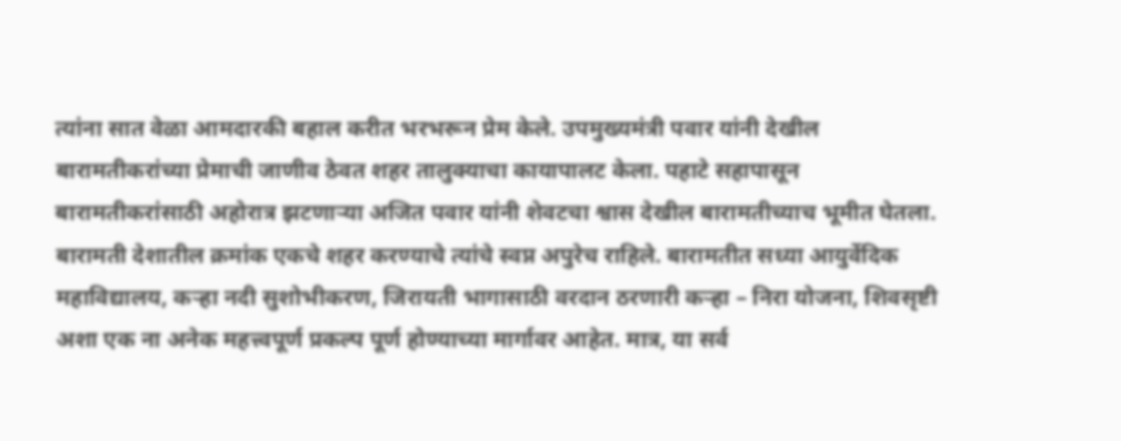त्यांना सात वेळा आमदारकी बहाल करीत भरभरून प्रेम केले. उपमुख्यमंत्री पवार यांनी देखील बारामतीकरांच्या प्रेमाची जाणीव ठेवत शहर तालुक्याचा कायापालट केला. पहाटे सहापासून बारामतीकरांसाठी अहोरात्र झटणाऱ्या अजित पवार यांनी शेवटचा श्वास देखील बारामतीच्याच भूमीत घेतला. बारामती देशातील क्रमांक एकचे शहर करण्याचे त्यांचे स्वप्न अपुरेच राहिले. बारामतीत सध्या आयुर्वेदिक महाविद्यालय, कऱ्हा नदी सुशोभीकरण, जिरायती भागासाठी वरदान ठरणारी कऱ्हा – निरा योजना, शिवसृष्टी अशा एक ना अनेक महत्त्वपूर्ण प्रकल्प पूर्ण होण्याच्या मार्गावर आहेत. मात्र, या सर्व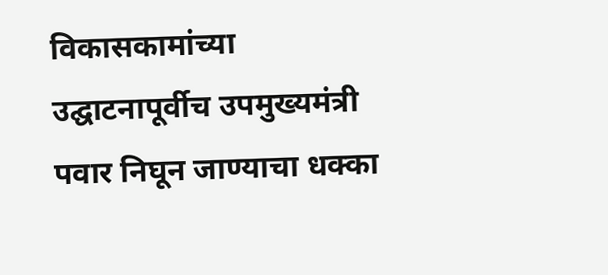विकासकामांच्या उद्घाटनापूर्वीच उपमुख्यमंत्री पवार निघून जाण्याचा धक्का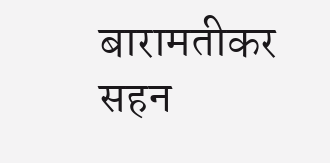बारामतीकर सहन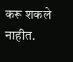करू शकले नाहीत.